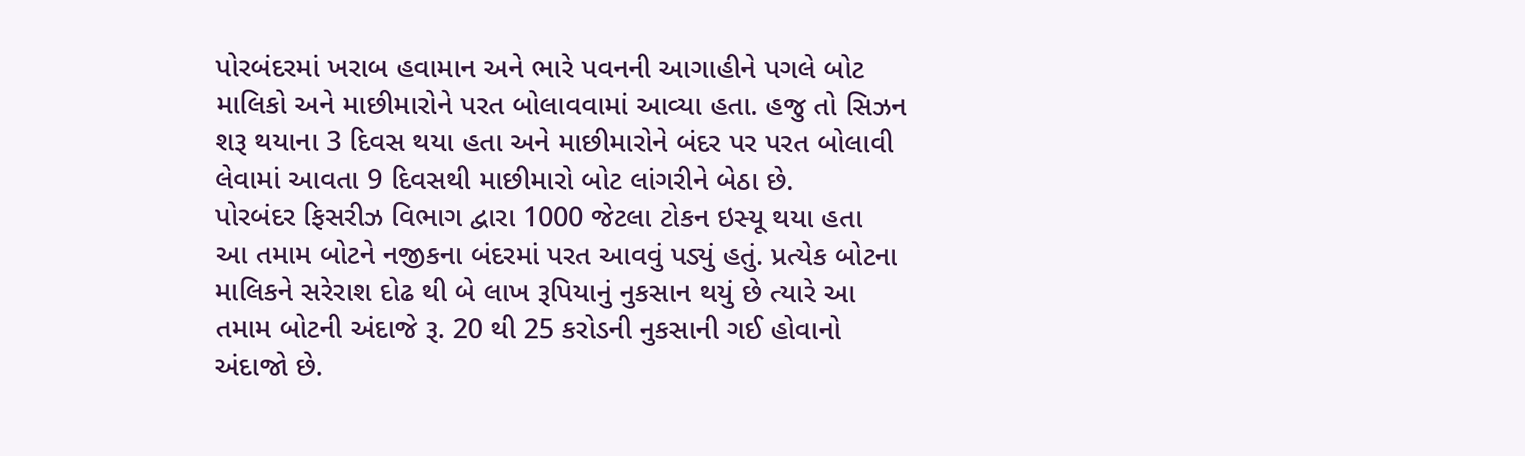પોરબંદરમાં ખરાબ હવામાન અને ભારે પવનની આગાહીને પગલે બોટ માલિકો અને માછીમારોને પરત બોલાવવામાં આવ્યા હતા. હજુ તો સિઝન શરૂ થયાના 3 દિવસ થયા હતા અને માછીમારોને બંદર પર પરત બોલાવી લેવામાં આવતા 9 દિવસથી માછીમારો બોટ લાંગરીને બેઠા છે.
પોરબંદર ફિસરીઝ વિભાગ દ્વારા 1000 જેટલા ટોકન ઇસ્યૂ થયા હતા
આ તમામ બોટને નજીકના બંદરમાં પરત આવવું પડ્યું હતું. પ્રત્યેક બોટના માલિકને સરેરાશ દોઢ થી બે લાખ રૂપિયાનું નુકસાન થયું છે ત્યારે આ તમામ બોટની અંદાજે રૂ. 20 થી 25 કરોડની નુકસાની ગઈ હોવાનો અંદાજો છે.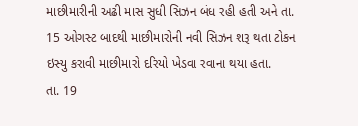માછીમારીની અઢી માસ સુધી સિઝન બંધ રહી હતી અને તા. 15 ઓગસ્ટ બાદથી માછીમારોની નવી સિઝન શરૂ થતા ટોકન ઇસ્યુ કરાવી માછીમારો દરિયો ખેડવા રવાના થયા હતા.
તા. 19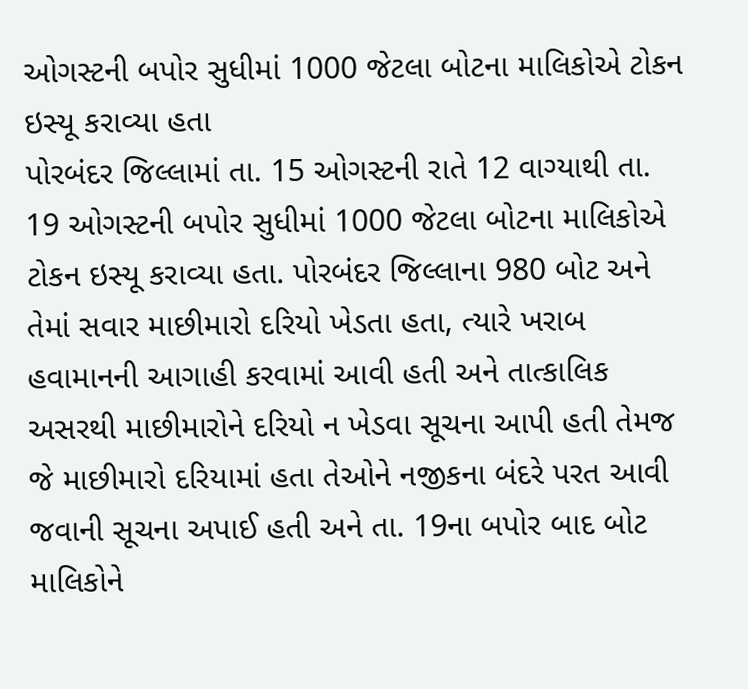ઓગસ્ટની બપોર સુધીમાં 1000 જેટલા બોટના માલિકોએ ટોકન ઇસ્યૂ કરાવ્યા હતા
પોરબંદર જિલ્લામાં તા. 15 ઓગસ્ટની રાતે 12 વાગ્યાથી તા. 19 ઓગસ્ટની બપોર સુધીમાં 1000 જેટલા બોટના માલિકોએ ટોકન ઇસ્યૂ કરાવ્યા હતા. પોરબંદર જિલ્લાના 980 બોટ અને તેમાં સવાર માછીમારો દરિયો ખેડતા હતા, ત્યારે ખરાબ હવામાનની આગાહી કરવામાં આવી હતી અને તાત્કાલિક અસરથી માછીમારોને દરિયો ન ખેડવા સૂચના આપી હતી તેમજ જે માછીમારો દરિયામાં હતા તેઓને નજીકના બંદરે પરત આવી જવાની સૂચના અપાઈ હતી અને તા. 19ના બપોર બાદ બોટ માલિકોને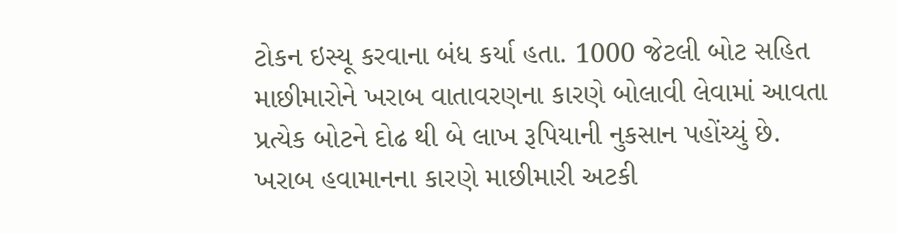ટોકન ઇસ્યૂ કરવાના બંધ કર્યા હતા. 1000 જેટલી બોટ સહિત માછીમારોને ખરાબ વાતાવરણના કારણે બોલાવી લેવામાં આવતા પ્રત્યેક બોટને દોઢ થી બે લાખ રૂપિયાની નુકસાન પહોંચ્યું છે.
ખરાબ હવામાનના કારણે માછીમારી અટકી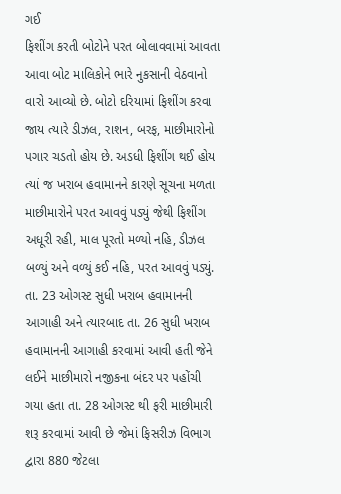ગઈ
ફિશીંગ કરતી બોટોને પરત બોલાવવામાં આવતા આવા બોટ માલિકોને ભારે નુકસાની વેઠવાનો વારો આવ્યો છે. બોટો દરિયામાં ફિશીંગ કરવા જાય ત્યારે ડીઝલ, રાશન, બરફ, માછીમારોનો પગાર ચડતો હોય છે. અડધી ફિશીંગ થઈ હોય ત્યાં જ ખરાબ હવામાનને કારણે સૂચના મળતા માછીમારોને પરત આવવું પડ્યું જેથી ફિશીંગ અધૂરી રહી, માલ પૂરતો મળ્યો નહિ, ડીઝલ બળ્યું અને વળ્યું કઈ નહિ, પરત આવવું પડ્યું. તા. 23 ઓગસ્ટ સુધી ખરાબ હવામાનની આગાહી અને ત્યારબાદ તા. 26 સુધી ખરાબ હવામાનની આગાહી કરવામાં આવી હતી જેને લઈને માછીમારો નજીકના બંદર પર પહોંચી ગયા હતા તા. 28 ઓગસ્ટ થી ફરી માછીમારી શરૂ કરવામાં આવી છે જેમાં ફિસરીઝ વિભાગ દ્વારા 880 જેટલા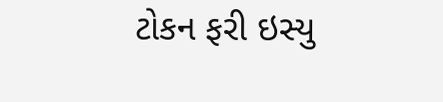ટોકન ફરી ઇસ્યુ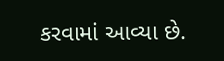કરવામાં આવ્યા છે.